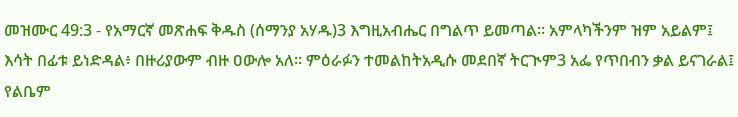መዝሙር 49:3 - የአማርኛ መጽሐፍ ቅዱስ (ሰማንያ አሃዱ)3 እግዚአብሔር በግልጥ ይመጣል። አምላካችንም ዝም አይልም፤ እሳት በፊቱ ይነድዳል፥ በዙሪያውም ብዙ ዐውሎ አለ። ምዕራፉን ተመልከትአዲሱ መደበኛ ትርጒም3 አፌ የጥበብን ቃል ይናገራል፤ የልቤም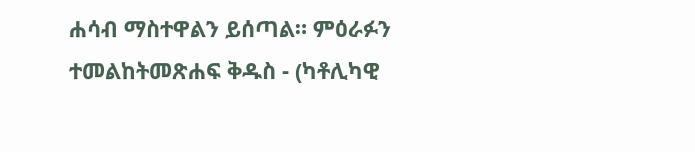ሐሳብ ማስተዋልን ይሰጣል። ምዕራፉን ተመልከትመጽሐፍ ቅዱስ - (ካቶሊካዊ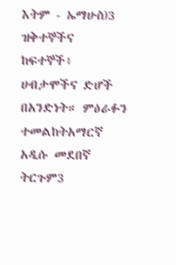እትም - ኤማሁስ)3 ዝቅተኞችና ከፍተኞች፥ ሀብታሞችና ድሆች በአንድነት። ምዕራፉን ተመልከትአማርኛ አዲሱ መደበኛ ትርጉም3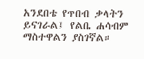አንደበቴ የጥበብ ቃላትን ይናገራል፤ የልቤ ሐሳብም ማስተዋልን ያስገኛል።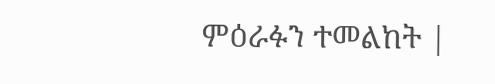ምዕራፉን ተመልከት |